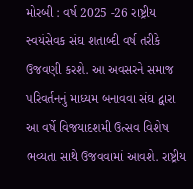મોરબી : વર્ષ 2025 -26 રાષ્ટ્રીય સ્વયંસેવક સંઘ શતાબ્દી વર્ષ તરીકે ઉજવણી કરશે. આ અવસરને સમાજ પરિવર્તનનું માધ્યમ બનાવવા સંઘ દ્વારા આ વર્ષે વિજયાદશમી ઉત્સવ વિશેષ ભવ્યતા સાથે ઉજવવામાં આવશે. રાષ્ટ્રીય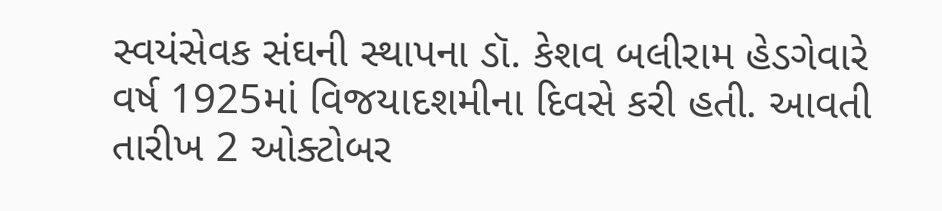સ્વયંસેવક સંઘની સ્થાપના ડૉ. કેશવ બલીરામ હેડગેવારે વર્ષ 1925માં વિજયાદશમીના દિવસે કરી હતી. આવતી તારીખ 2 ઓક્ટોબર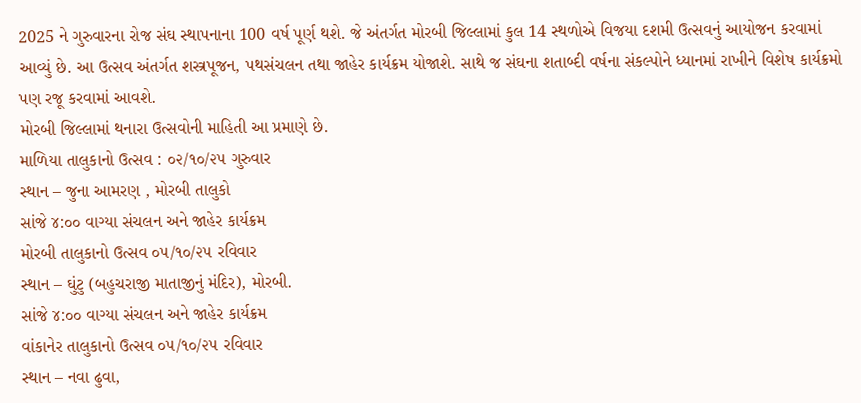2025 ને ગુરુવારના રોજ સંઘ સ્થાપનાના 100 વર્ષ પૂર્ણ થશે. જે અંતર્ગત મોરબી જિલ્લામાં કુલ 14 સ્થળોએ વિજયા દશમી ઉત્સવનું આયોજન કરવામાં આવ્યું છે. આ ઉત્સવ અંતર્ગત શસ્ત્રપૂજન, પથસંચલન તથા જાહેર કાર્યક્રમ યોજાશે. સાથે જ સંઘના શતાબ્દી વર્ષના સંકલ્પોને ધ્યાનમાં રાખીને વિશેષ કાર્યક્રમો પણ રજૂ કરવામાં આવશે.
મોરબી જિલ્લામાં થનારા ઉત્સવોની માહિતી આ પ્રમાણે છે.
માળિયા તાલુકાનો ઉત્સવ : ૦૨/૧૦/૨૫ ગુરુવાર
સ્થાન – જુના આમરણ , મોરબી તાલુકો
સાંજે ૪:૦૦ વાગ્યા સંચલન અને જાહેર કાર્યક્રમ
મોરબી તાલુકાનો ઉત્સવ ૦૫/૧૦/૨૫ રવિવાર
સ્થાન – ઘુંટુ (બહુચરાજી માતાજીનું મંદિર), મોરબી.
સાંજે ૪:૦૦ વાગ્યા સંચલન અને જાહેર કાર્યક્રમ
વાંકાનેર તાલુકાનો ઉત્સવ ૦૫/૧૦/૨૫ રવિવાર
સ્થાન – નવા ઢુવા,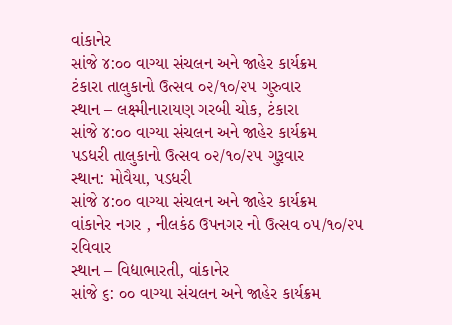વાંકાનેર
સાંજે ૪:૦૦ વાગ્યા સંચલન અને જાહેર કાર્યક્રમ
ટંકારા તાલુકાનો ઉત્સવ ૦૨/૧૦/૨૫ ગુરુવાર
સ્થાન – લક્ષ્મીનારાયણ ગરબી ચોક, ટંકારા
સાંજે ૪:૦૦ વાગ્યા સંચલન અને જાહેર કાર્યક્રમ
પડધરી તાલુકાનો ઉત્સવ ૦૨/૧૦/૨૫ ગુરૂવાર
સ્થાન: મોવૈયા, પડધરી
સાંજે ૪:૦૦ વાગ્યા સંચલન અને જાહેર કાર્યક્રમ
વાંકાનેર નગર , નીલકંઠ ઉપનગર નો ઉત્સવ ૦૫/૧૦/૨૫ રવિવાર
સ્થાન – વિદ્યાભારતી, વાંકાનેર
સાંજે ૬: ૦૦ વાગ્યા સંચલન અને જાહેર કાર્યક્રમ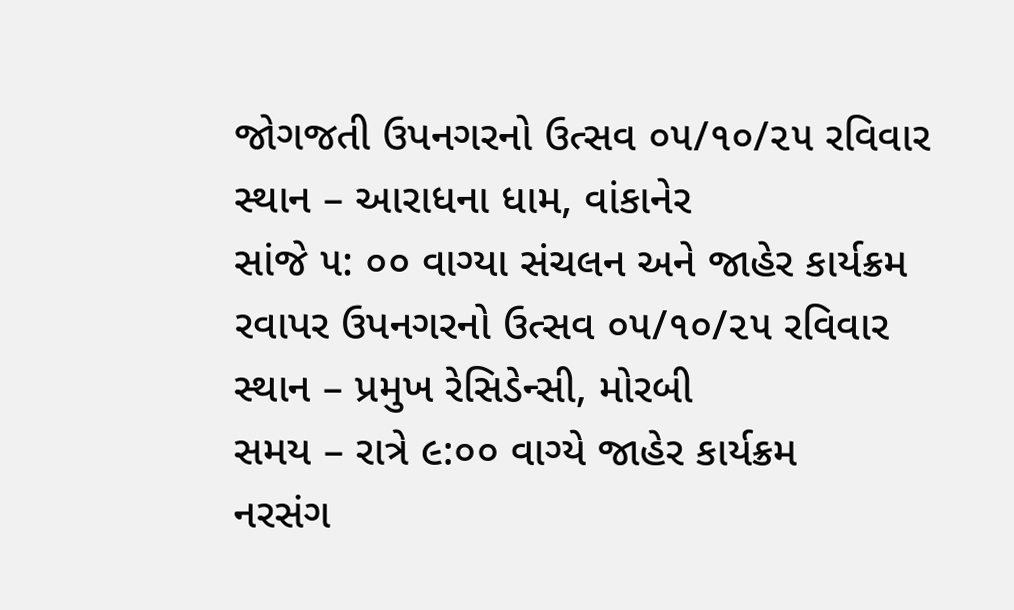જોગજતી ઉપનગરનો ઉત્સવ ૦૫/૧૦/૨૫ રવિવાર
સ્થાન – આરાધના ધામ, વાંકાનેર
સાંજે ૫: ૦૦ વાગ્યા સંચલન અને જાહેર કાર્યક્રમ
રવાપર ઉપનગરનો ઉત્સવ ૦૫/૧૦/૨૫ રવિવાર
સ્થાન – પ્રમુખ રેસિડેન્સી, મોરબી
સમય – રાત્રે ૯:૦૦ વાગ્યે જાહેર કાર્યક્રમ
નરસંગ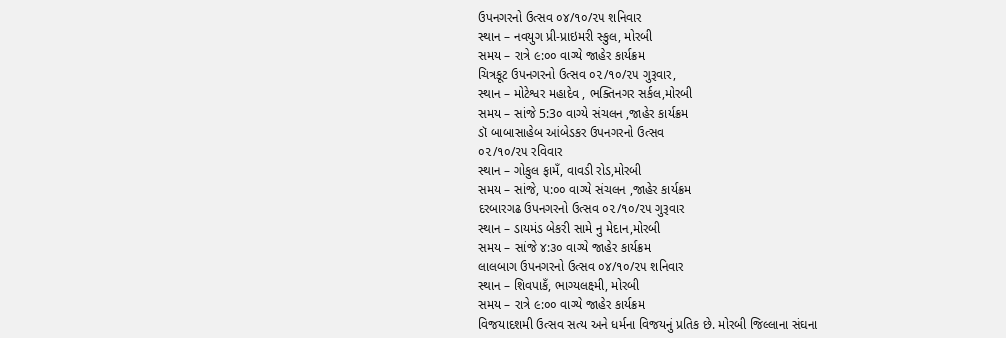ઉપનગરનો ઉત્સવ ૦૪/૧૦/૨૫ શનિવાર
સ્થાન – નવયુગ પ્રી-પ્રાઇમરી સ્કુલ, મોરબી
સમય – રાત્રે ૯:૦૦ વાગ્યે જાહેર કાર્યક્રમ
ચિત્રકૂટ ઉપનગરનો ઉત્સવ ૦૨/૧૦/૨૫ ગુરૂવાર,
સ્થાન – મોટેશ્વર મહાદેવ , ભક્તિનગર સર્કલ,મોરબી
સમય – સાંજે 5:3૦ વાગ્યે સંચલન ,જાહેર કાર્યક્રમ
ડૉ બાબાસાહેબ આંબેડકર ઉપનગરનો ઉત્સવ
૦૨/૧૦/૨૫ રવિવાર
સ્થાન – ગોકુલ ફામઁ, વાવડી રોડ,મોરબી
સમય – સાંજે, ૫:૦૦ વાગ્યે સંચલન ,જાહેર કાર્યક્રમ
દરબારગઢ ઉપનગરનો ઉત્સવ ૦૨/૧૦/૨૫ ગુરૂવાર
સ્થાન – ડાયમંડ બેકરી સામે નુ મેદાન,મોરબી
સમય – સાંજે ૪:૩૦ વાગ્યે જાહેર કાર્યક્રમ
લાલબાગ ઉપનગરનો ઉત્સવ ૦૪/૧૦/૨૫ શનિવાર
સ્થાન – શિવપાકઁ, ભાગ્યલક્ષ્મી, મોરબી
સમય – રાત્રે ૯:૦૦ વાગ્યે જાહેર કાર્યક્રમ
વિજયાદશમી ઉત્સવ સત્ય અને ધર્મના વિજયનું પ્રતિક છે. મોરબી જિલ્લાના સંઘના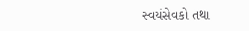સ્વયંસેવકો તથા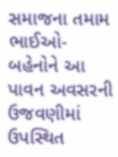સમાજના તમામ ભાઈઓ-બહેનોને આ પાવન અવસરની ઉજવણીમાં ઉપસ્થિત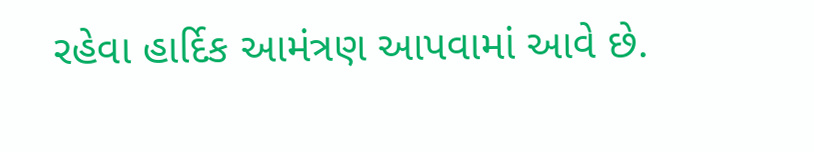રહેવા હાર્દિક આમંત્રણ આપવામાં આવે છે.